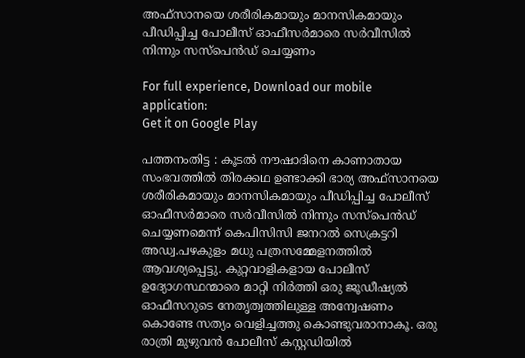അഫ്‌സാനയെ ശരീരികമായും മാനസികമായും പീഡിപ്പിച്ച പോലീസ് ഓഫീസർമാരെ സർവീസിൽ നിന്നും സസ്പെൻഡ്‌ ചെയ്യണം

For full experience, Download our mobile application:
Get it on Google Play

പത്തനംതിട്ട : കൂടൽ നൗഷാദിനെ കാണാതായ സംഭവത്തിൽ തിരക്കഥ ഉണ്ടാക്കി ഭാര്യ അഫ്‌സാനയെ ശരീരികമായും മാനസികമായും പീഡിപ്പിച്ച പോലീസ് ഓഫീസർമാരെ സർവീസിൽ നിന്നും സസ്പെൻഡ്‌ ചെയ്യണമെന്ന് കെപിസിസി ജനറൽ സെക്രട്ടറി അഡ്വ.പഴകുളം മധു പത്രസമ്മേളനത്തിൽ ആവശ്യപ്പെട്ടു. കുറ്റവാളികളായ പോലീസ് ഉദ്യോഗസ്ഥന്മാരെ മാറ്റി നിർത്തി ഒരു ജൂഡീഷ്യൽ ഓഫീസറുടെ നേതൃത്വത്തിലുള്ള അന്വേഷണം കൊണ്ടേ സത്യം വെളിച്ചത്തു കൊണ്ടുവരാനാകൂ. ഒരു രാത്രി മുഴുവൻ പോലീസ് കസ്റ്റഡിയിൽ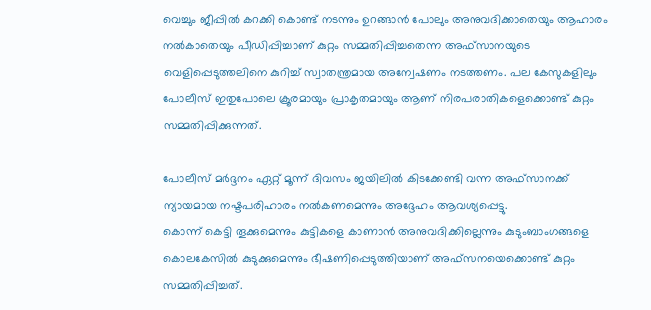വെച്ചും ജീപ്പിൽ കറക്കി കൊണ്ട് നടന്നും ഉറങ്ങാൻ പോലും അനുവദിക്കാതെയും ആഹാരം നൽകാതെയും പീഡിപ്പിച്ചാണ് കുറ്റം സമ്മതിപ്പിച്ചതെന്ന അഫ്‌സാനയുടെ വെളിപ്പെടുത്തലിനെ കുറിച്ച് സ്വാതന്ത്രമായ അന്വേഷണം നടത്തണം. പല കേസുകളിലും പോലീസ് ഇതുപോലെ ക്രൂരമായും പ്രാകൃതമായും ആണ് നിരപരാതികളെക്കൊണ്ട് കുറ്റം സമ്മതിപ്പിക്കുന്നത്.

പോലീസ് മർദ്ദനം ഏറ്റ് മൂന്ന് ദിവസം ജയിലിൽ കിടക്കേണ്ടി വന്ന അഫ്‌സാനക്ക് ന്യായമായ നഷ്ടപരിഹാരം നൽകണമെന്നും അദ്ദേഹം ആവശ്യപ്പെട്ടു.
കൊന്ന് കെട്ടി തൂക്കുമെന്നും കുട്ടികളെ കാണാൻ അനുവദിക്കില്ലെന്നും കുടുംബാംഗങ്ങളെ കൊലകേസിൽ കുടുക്കുമെന്നും ഭീഷണിപ്പെടുത്തിയാണ് അഫ്സനയെക്കൊണ്ട് കുറ്റം സമ്മതിപ്പിച്ചത്.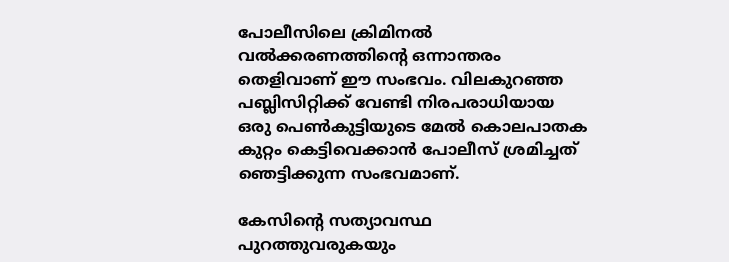പോലീസിലെ ക്രിമിനൽ വൽക്കരണത്തിന്റെ ഒന്നാന്തരം തെളിവാണ് ഈ സംഭവം. വിലകുറഞ്ഞ പബ്ലിസിറ്റിക്ക് വേണ്ടി നിരപരാധിയായ ഒരു പെൺകുട്ടിയുടെ മേൽ കൊലപാതക കുറ്റം കെട്ടിവെക്കാൻ പോലീസ് ശ്രമിച്ചത് ഞെട്ടിക്കുന്ന സംഭവമാണ്.

കേസിന്റെ സത്യാവസ്ഥ പുറത്തുവരുകയും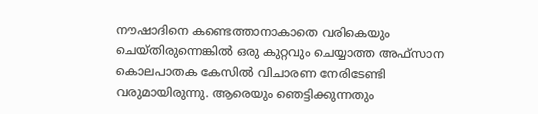നൗഷാദിനെ കണ്ടെത്താനാകാതെ വരികെയും ചെയ്തിരുന്നെങ്കിൽ ഒരു കുറ്റവും ചെയ്യാത്ത അഫ്‌സാന കൊലപാതക കേസിൽ വിചാരണ നേരിടേണ്ടി വരുമായിരുന്നു. ആരെയും ഞെട്ടിക്കുന്നതും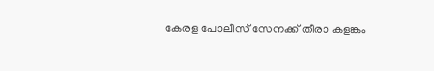കേരള പോലീസ് സേനക്ക് തീരാ കളങ്കം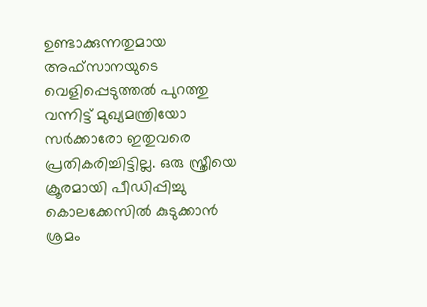ഉണ്ടാക്കുന്നതുമായ അഫ്‌സാനയുടെ വെളിപ്പെടുത്തൽ പുറത്തു വന്നിട്ട് മുഖ്യമന്ത്രിയോ സർക്കാരോ ഇതുവരെ പ്രതികരിച്ചിട്ടില്ല. ഒരു സ്ത്രീയെ ക്രൂരമായി പീഡിപ്പിച്ചു കൊലക്കേസിൽ കുടുക്കാൻ ശ്രമം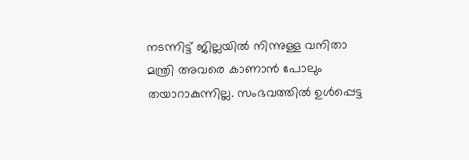നടന്നിട്ട് ജില്ലയിൽ നിന്നുള്ള വനിതാ മന്ത്രി അവരെ കാണാൻ പോലും തയാറാകുന്നില്ല. സംഭവത്തിൽ ഉൾപ്പെട്ട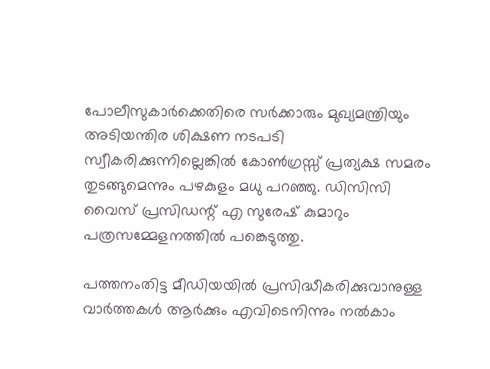പോലീസുകാർക്കെതിരെ സർക്കാരും മുഖ്യമന്ത്രിയും അടിയന്തിര ശിക്ഷണ നടപടി സ്വീകരിക്കുന്നില്ലെങ്കിൽ കോൺഗ്രസ്സ് പ്രത്യക്ഷ സമരം തുടങ്ങുമെന്നും പഴകുളം മധു പറഞ്ഞു. ഡിസിസി വൈസ് പ്രസിഡന്റ് എ സുരേഷ് കുമാറും പത്രസമ്മേളനത്തിൽ പങ്കെടുത്തു.

പത്തനംതിട്ട മീഡിയയില്‍ പ്രസിദ്ധീകരിക്കുവാനുള്ള വാര്‍ത്തകള്‍ ആര്‍ക്കും എവിടെനിന്നും നല്‍കാം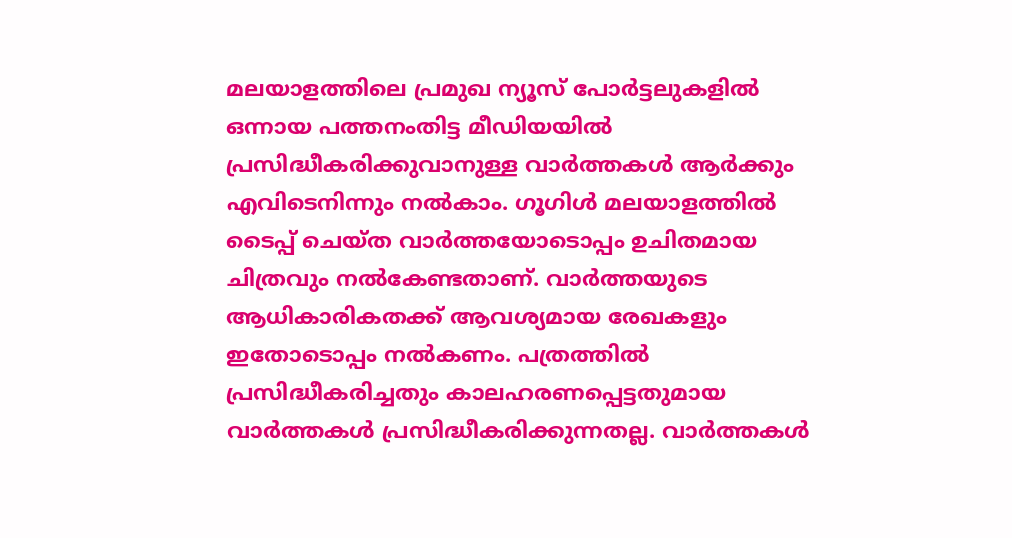മലയാളത്തിലെ പ്രമുഖ ന്യൂസ് പോര്‍ട്ടലുകളില്‍ ഒന്നായ പത്തനംതിട്ട മീഡിയയില്‍ പ്രസിദ്ധീകരിക്കുവാനുള്ള വാര്‍ത്തകള്‍ ആര്‍ക്കും എവിടെനിന്നും നല്‍കാം. ഗൂഗിള്‍ മലയാളത്തില്‍ ടൈപ്പ് ചെയ്ത വാര്‍ത്തയോടൊപ്പം ഉചിതമായ ചിത്രവും നല്‍കേണ്ടതാണ്. വാര്‍ത്തയുടെ ആധികാരികതക്ക് ആവശ്യമായ രേഖകളും ഇതോടൊപ്പം നല്‍കണം. പത്രത്തില്‍ പ്രസിദ്ധീകരിച്ചതും കാലഹരണപ്പെട്ടതുമായ വാര്‍ത്തകള്‍ പ്രസിദ്ധീകരിക്കുന്നതല്ല. വാര്‍ത്തകള്‍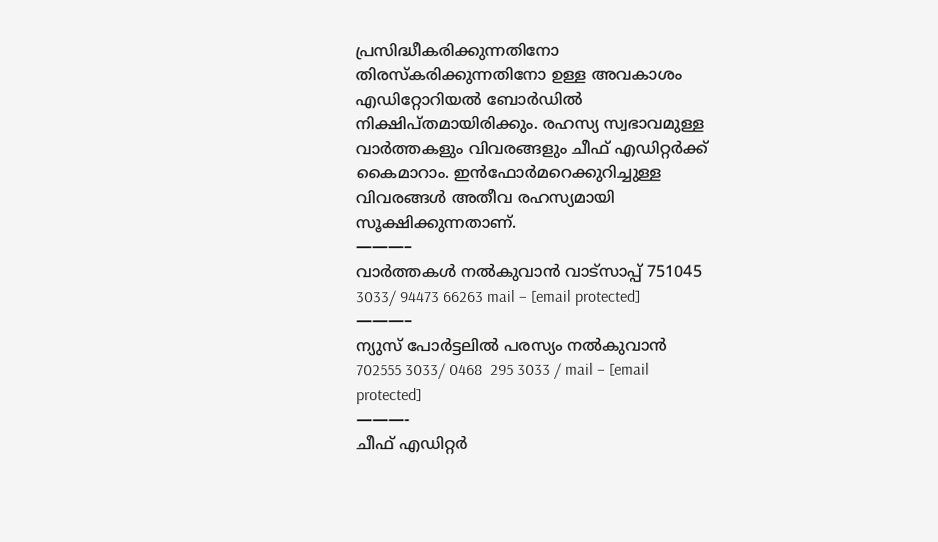പ്രസിദ്ധീകരിക്കുന്നതിനോ തിരസ്കരിക്കുന്നതിനോ ഉള്ള അവകാശം  എഡിറ്റോറിയല്‍ ബോര്‍ഡില്‍ നിക്ഷിപ്തമായിരിക്കും. രഹസ്യ സ്വഭാവമുള്ള വാര്‍ത്തകളും വിവരങ്ങളും ചീഫ് എഡിറ്റര്‍ക്ക് കൈമാറാം. ഇന്‍ഫോര്‍മറെക്കുറിച്ചുള്ള വിവരങ്ങള്‍ അതീവ രഹസ്യമായി സൂക്ഷിക്കുന്നതാണ്.
———–
വാര്‍ത്തകള്‍ നല്‍കുവാന്‍ വാട്സാപ്പ് 751045 3033/ 94473 66263 mail – [email protected]
———–
ന്യുസ് പോര്‍ട്ടലില്‍ പരസ്യം നല്‍കുവാന്‍   702555 3033/ 0468  295 3033 / mail – [email protected]
———-
ചീഫ് എഡിറ്റര്‍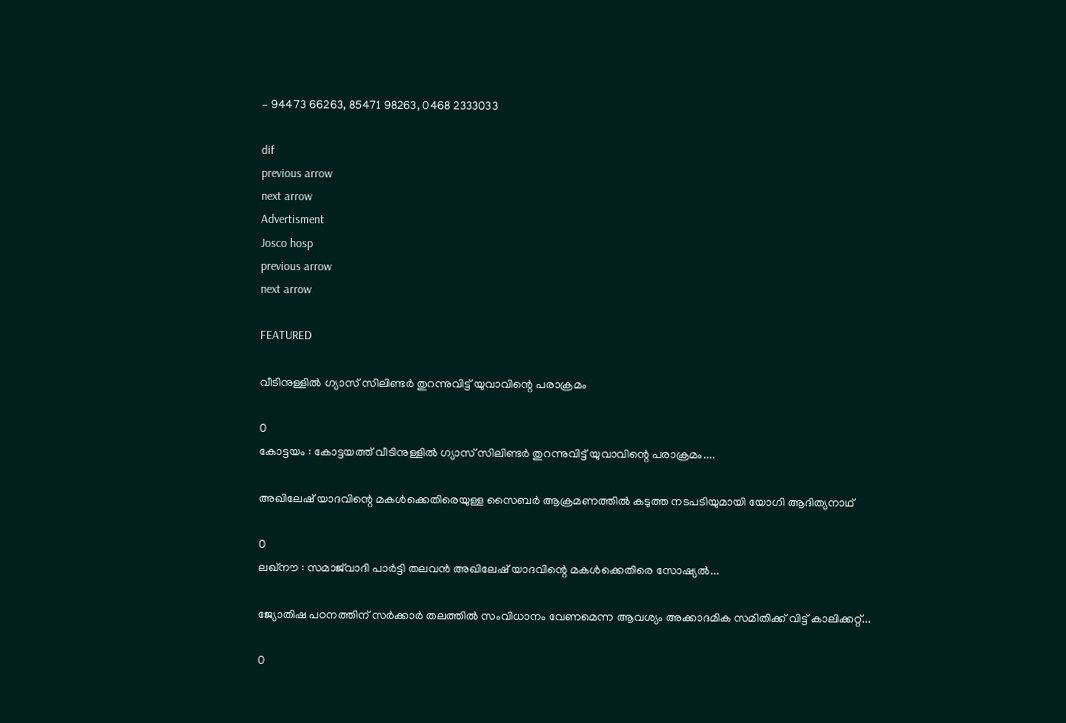– 94473 66263, 85471 98263, 0468 2333033

dif
previous arrow
next arrow
Advertisment
Josco hosp
previous arrow
next arrow

FEATURED

വീടിനുള്ളിൽ ഗ്യാസ് സിലിണ്ടർ തുറന്നുവിട്ട് യുവാവിന്റെ പരാക്രമം

0
കോട്ടയം : കോട്ടയത്ത് വീടിനുള്ളിൽ ഗ്യാസ് സിലിണ്ടർ തുറന്നുവിട്ട് യുവാവിന്റെ പരാക്രമം....

അഖിലേഷ് യാദവിന്റെ മകൾക്കെതിരെയുള്ള സൈബർ ആക്രമണത്തിൽ കടുത്ത നടപടിയുമായി യോഗി ആദിത്യനാഥ്

0
ലഖ്‌നൗ : സമാജ്‌വാദി പാർട്ടി തലവൻ അഖിലേഷ് യാദവിന്റെ മകൾക്കെതിരെ സോഷ്യൽ...

ജ്യോതിഷ പഠനത്തിന് സർക്കാർ തലത്തിൽ സംവിധാനം വേണമെന്ന ആവശ്യം അക്കാദമിക സമിതിക്ക് വിട്ട് കാലിക്കറ്റ്...

0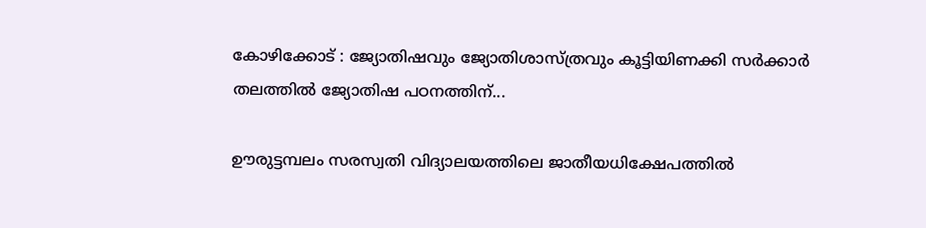കോഴിക്കോട് : ജ്യോതിഷവും ജ്യോതിശാസ്ത്രവും കൂട്ടിയിണക്കി സർക്കാർ തലത്തിൽ ജ്യോതിഷ പഠനത്തിന്...

ഊരുട്ടമ്പലം സരസ്വതി വിദ്യാലയത്തിലെ ജാതീയധിക്ഷേപത്തിൽ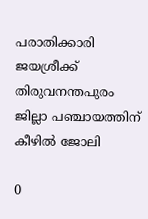പരാതിക്കാരി ജയശ്രീക്ക് തിരുവനന്തപുരം ജില്ലാ പഞ്ചായത്തിന് കീഴിൽ ജോലി

0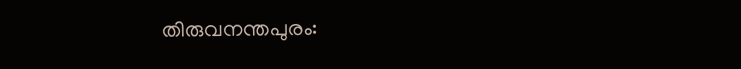തിരുവനന്തപുരം: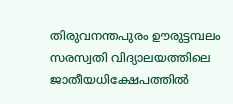തിരുവനന്തപുരം ഊരുട്ടമ്പലം സരസ്വതി വിദ്യാലയത്തിലെ ജാതീയധിക്ഷേപത്തിൽ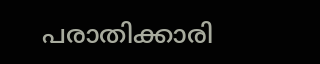പരാതിക്കാരി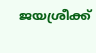ജയശ്രീക്ക്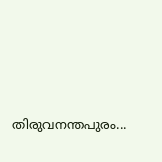തിരുവനന്തപുരം...